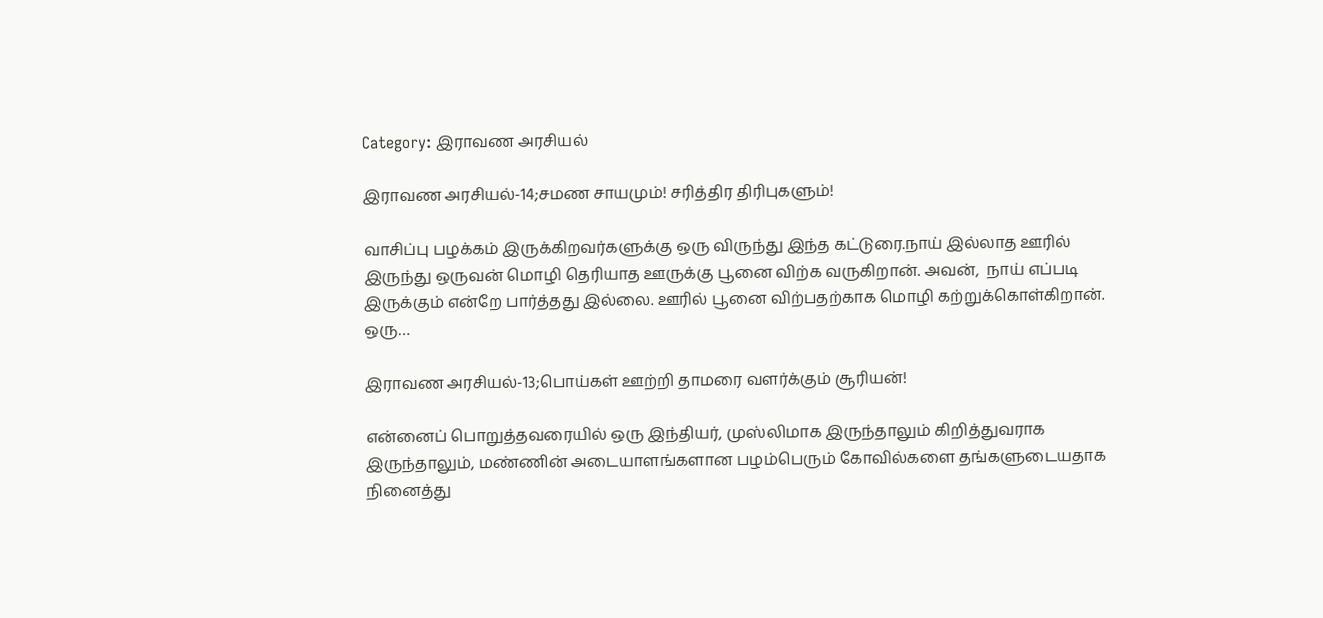Category: இராவண அரசியல்

இராவண அரசியல்-14;சமண சாயமும்! சரித்திர திரிபுகளும்!

வாசிப்பு பழக்கம் இருக்கிறவர்களுக்கு ஒரு விருந்து இந்த கட்டுரை.நாய் இல்லாத ஊரில் இருந்து ஒருவன் மொழி தெரியாத ஊருக்கு பூனை விற்க வருகிறான். அவன்,  நாய் எப்படி இருக்கும் என்றே பார்த்தது இல்லை. ஊரில் பூனை விற்பதற்காக மொழி கற்றுக்கொள்கிறான். ஒரு…

இராவண அரசியல்-13;பொய்கள் ஊற்றி தாமரை வளர்க்கும் சூரியன்!

என்னைப் பொறுத்தவரையில் ஒரு இந்தியர், முஸ்லிமாக இருந்தாலும் கிறித்துவராக இருந்தாலும், மண்ணின் அடையாளங்களான பழம்பெரும் கோவில்களை தங்களுடையதாக நினைத்து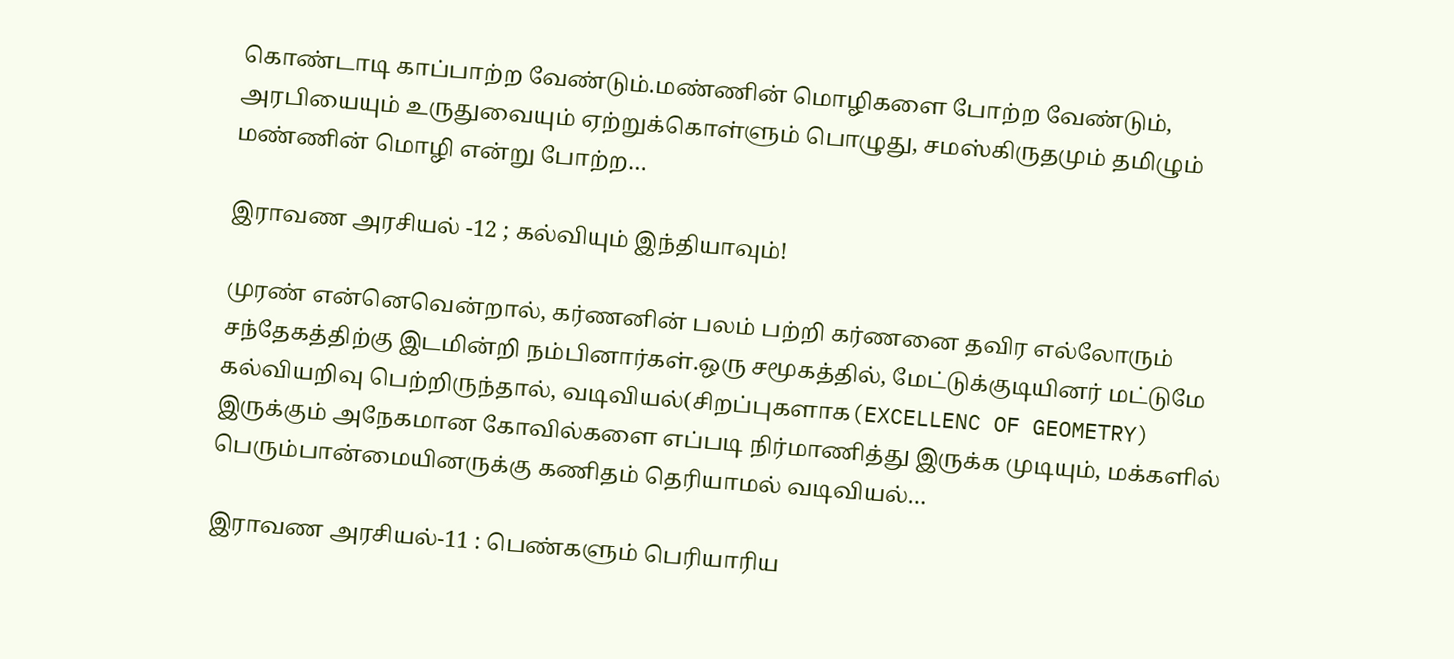கொண்டாடி காப்பாற்ற வேண்டும்.மண்ணின் மொழிகளை போற்ற வேண்டும், அரபியையும் உருதுவையும் ஏற்றுக்கொள்ளும் பொழுது, சமஸ்கிருதமும் தமிழும் மண்ணின் மொழி என்று போற்ற…

இராவண அரசியல் -12 ; கல்வியும் இந்தியாவும்!

முரண் என்னெவென்றால், கர்ணனின் பலம் பற்றி கர்ணனை தவிர எல்லோரும் சந்தேகத்திற்கு இடமின்றி நம்பினார்கள்.ஒரு சமூகத்தில், மேட்டுக்குடியினர் மட்டுமே கல்வியறிவு பெற்றிருந்தால், வடிவியல்(சிறப்புகளாக(EXCELLENC OF GEOMETRY) இருக்கும் அநேகமான கோவில்களை எப்படி நிர்மாணித்து இருக்க முடியும், மக்களில் பெரும்பான்மையினருக்கு கணிதம் தெரியாமல் வடிவியல்…

இராவண அரசியல்-11 : பெண்களும் பெரியாரிய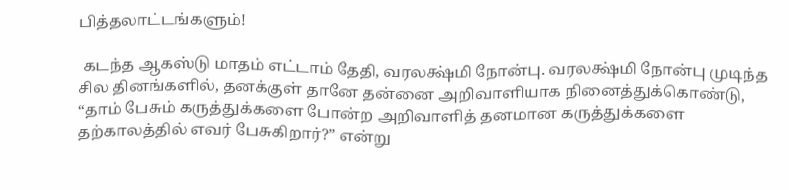பித்தலாட்டங்களும்!

 கடந்த ஆகஸ்டு மாதம் எட்டாம் தேதி, வரலக்ஷ்மி நோன்பு. வரலக்ஷ்மி நோன்பு முடிந்த சில தினங்களில், தனக்குள் தானே தன்னை அறிவாளியாக நினைத்துக்கொண்டு, “தாம் பேசும் கருத்துக்களை போன்ற அறிவாளித் தனமான கருத்துக்களை தற்காலத்தில் எவர் பேசுகிறார்?” என்று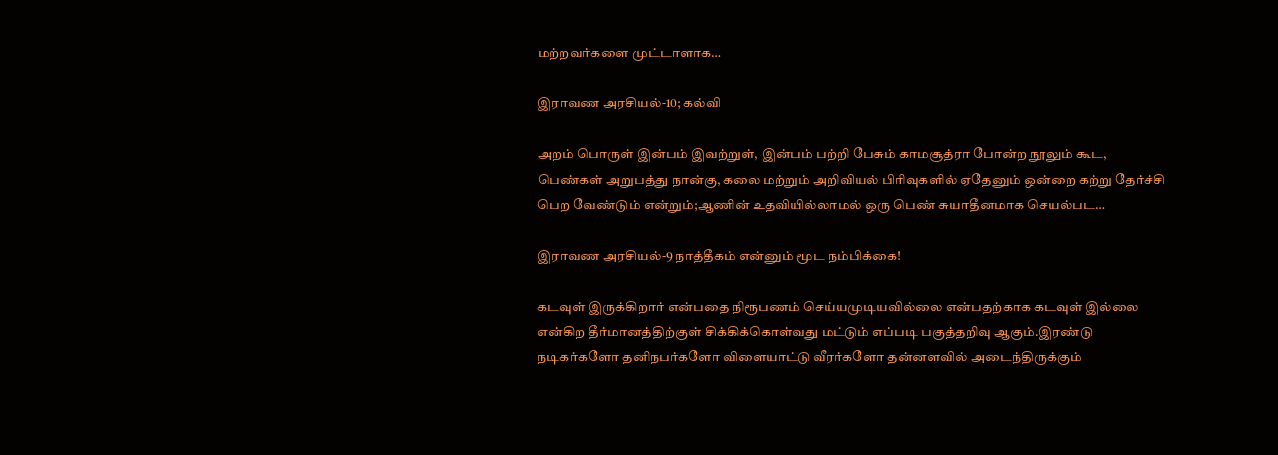மற்றவர்களை முட்டாளாக…

இராவண அரசியல்-10; கல்வி

அறம் பொருள் இன்பம் இவற்றுள், இன்பம் பற்றி பேசும் காமசூத்ரா போன்ற நூலும் கூட, பெண்கள் அறுபத்து நான்கு, கலை மற்றும் அறிவியல் பிரிவுகளில் ஏதேனும் ஒன்றை கற்று தேர்ச்சி பெற வேண்டும் என்றும்;ஆணின் உதவியில்லாமல் ஒரு பெண் சுயாதீனமாக செயல்பட…

இராவண அரசியல்-9 நாத்தீகம் என்னும் மூட நம்பிக்கை!

கடவுள் இருக்கிறார் என்பதை நிரூபணம் செய்யமுடியவில்லை என்பதற்காக கடவுள் இல்லை என்கிற தீர்மானத்திற்குள் சிக்கிக்கொள்வது மட்டும் எப்படி பகுத்தறிவு ஆகும்.இரண்டு நடிகர்களோ தனிநபர்களோ விளையாட்டு வீரர்களோ தன்னளவில் அடைந்திருக்கும்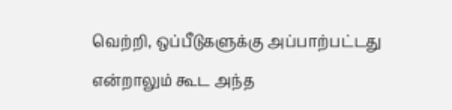வெற்றி, ஒப்பீடுகளுக்கு அப்பாற்பட்டது என்றாலும் கூட அந்த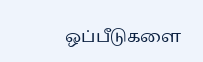ஒப்பீடுகளை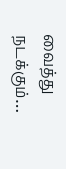வைத்து நடக்கும்…